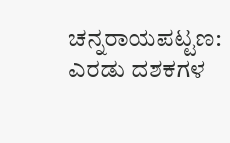ಚನ್ನರಾಯಪಟ್ಟಣ: ಎರಡು ದಶಕಗಳ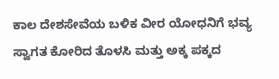ಕಾಲ ದೇಶಸೇವೆಯ ಬಳಿಕ ವೀರ ಯೋಧನಿಗೆ ಭವ್ಯ ಸ್ವಾಗತ ಕೋರಿದ ತೊಳಸಿ ಮತ್ತು ಅಕ್ಕ ಪಕ್ಕದ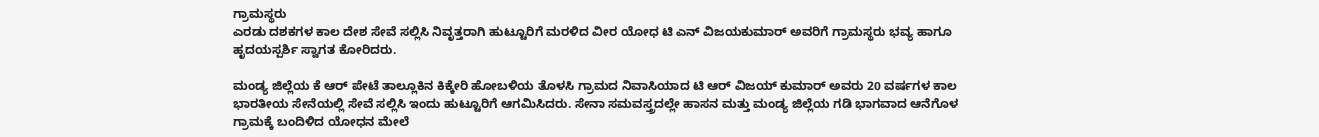ಗ್ರಾಮಸ್ಥರು
ಎರಡು ದಶಕಗಳ ಕಾಲ ದೇಶ ಸೇವೆ ಸಲ್ಲಿಸಿ ನಿವೃತ್ತರಾಗಿ ಹುಟ್ಟೂರಿಗೆ ಮರಳಿದ ವೀರ ಯೋಧ ಟಿ ಎನ್ ವಿಜಯಕುಮಾರ್ ಅವರಿಗೆ ಗ್ರಾಮಸ್ಥರು ಭವ್ಯ ಹಾಗೂ ಹೃದಯಸ್ಪರ್ಶಿ ಸ್ವಾಗತ ಕೋರಿದರು.

ಮಂಡ್ಯ ಜಿಲ್ಲೆಯ ಕೆ ಆರ್ ಪೇಟೆ ತಾಲ್ಲೂಕಿನ ಕಿಕ್ಕೇರಿ ಹೋಬಳಿಯ ತೊಳಸಿ ಗ್ರಾಮದ ನಿವಾಸಿಯಾದ ಟಿ ಆರ್ ವಿಜಯ್ ಕುಮಾರ್ ಅವರು 20 ವರ್ಷಗಳ ಕಾಲ ಭಾರತೀಯ ಸೇನೆಯಲ್ಲಿ ಸೇವೆ ಸಲ್ಲಿಸಿ ಇಂದು ಹುಟ್ಟೂರಿಗೆ ಆಗಮಿಸಿದರು. ಸೇನಾ ಸಮವಸ್ತ್ರದಲ್ಲೇ ಹಾಸನ ಮತ್ತು ಮಂಡ್ಯ ಜಿಲ್ಲೆಯ ಗಡಿ ಭಾಗವಾದ ಆನೆಗೊಳ ಗ್ರಾಮಕ್ಕೆ ಬಂದಿಳಿದ ಯೋಧನ ಮೇಲೆ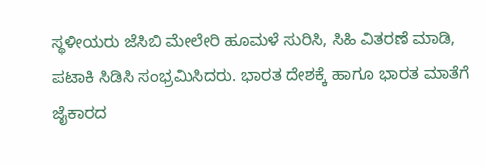ಸ್ಥಳೀಯರು ಜೆಸಿಬಿ ಮೇಲೇರಿ ಹೂಮಳೆ ಸುರಿಸಿ, ಸಿಹಿ ವಿತರಣೆ ಮಾಡಿ, ಪಟಾಕಿ ಸಿಡಿಸಿ ಸಂಭ್ರಮಿಸಿದರು. ಭಾರತ ದೇಶಕ್ಕೆ ಹಾಗೂ ಭಾರತ ಮಾತೆಗೆ ಜೈಕಾರದ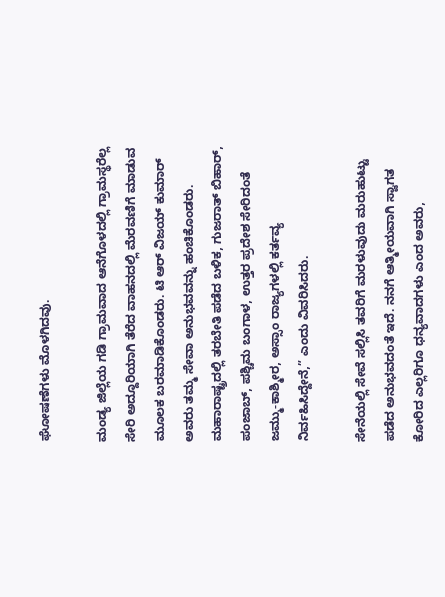ಘೋಷಣೆಗಳು ಮೊಳಗಿದವು.

ಮಂಡ್ಯ ಜಿಲ್ಲೆಯ ಗಡಿ ಗ್ರಾಮವಾದ ಆನೆಗೊಳದಲ್ಲಿ ಗ್ರಾಮಸ್ಥರೆಲ್ಲ ಸೇರಿ ಅದ್ದೂರಿಯಾಗಿ ತೆರೆದ ವಾಹನದಲ್ಲಿ ಮೆರವಣಿಗೆ ಮಾಡುವ ಮೂಲಕ ಬರಮಾಡಿಕೊಂಡರು. ಟಿ ಆರ್ ವಿಜಯ್ ಕುಮಾರ್ ಅವರು ತಮ್ಮ ಸೇವಾ ಅನುಭವವನ್ನು ಹಂಚಿಕೊಂಡರು. ಮಹಾರಾಷ್ಟ್ರದಲ್ಲಿ ತರಬೇತಿ ಪಡೆದ ಬಳಿಕ, ಗುಜರಾತ್ ಬಿಹಾರ್, ಪಂಜಾಬ್, ಪಶ್ಚಿಮ ಬಂಗಾಳ, ಉತ್ತರ ಪ್ರದೇಶ ಸೇರಿದಂತೆ ಜಮ್ಮು-ಕಾಶ್ಮೀರ, ಅಸ್ಸಾಂ ರಾಜ್ಯಗಳಲ್ಲಿ ಕರ್ತವ್ಯ ನಿರ್ವಹಿಸಿದ್ದೇನೆ,” ಎಂದು ವಿವರಿಸಿದರು.

ಸೇನೆಯಲ್ಲಿ ಸೇವೆ ಸಲ್ಲಿಸಿ ತವರಿಗೆ ಮರಳುವುದು ಮರುಹುಟ್ಟು ಪಡೆದ ಅನುಭವದಂತೆ ಇದೆ. ನನಗೆ ಆತ್ಮೀಯವಾಗಿ ಸ್ವಾಗತ ಕೋರಿದ ಎಲ್ಲರಿಗೂ ಧನ್ಯವಾದಗಳು ಎಂದ ಅವರು,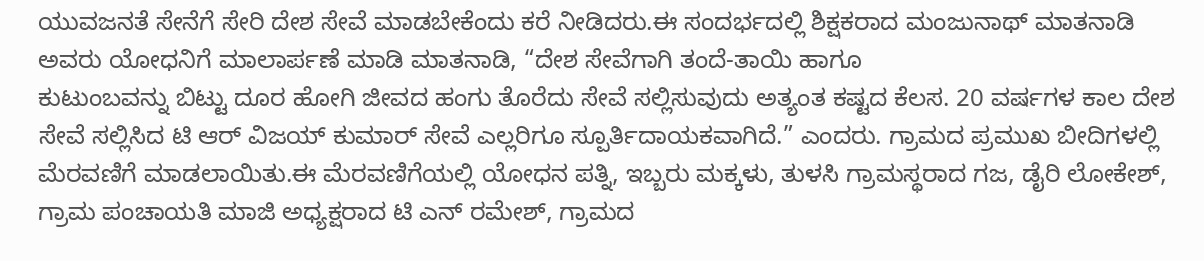ಯುವಜನತೆ ಸೇನೆಗೆ ಸೇರಿ ದೇಶ ಸೇವೆ ಮಾಡಬೇಕೆಂದು ಕರೆ ನೀಡಿದರು.ಈ ಸಂದರ್ಭದಲ್ಲಿ ಶಿಕ್ಷಕರಾದ ಮಂಜುನಾಥ್ ಮಾತನಾಡಿ ಅವರು ಯೋಧನಿಗೆ ಮಾಲಾರ್ಪಣೆ ಮಾಡಿ ಮಾತನಾಡಿ, “ದೇಶ ಸೇವೆಗಾಗಿ ತಂದೆ-ತಾಯಿ ಹಾಗೂ
ಕುಟುಂಬವನ್ನು ಬಿಟ್ಟು ದೂರ ಹೋಗಿ ಜೀವದ ಹಂಗು ತೊರೆದು ಸೇವೆ ಸಲ್ಲಿಸುವುದು ಅತ್ಯಂತ ಕಷ್ಟದ ಕೆಲಸ. 20 ವರ್ಷಗಳ ಕಾಲ ದೇಶ ಸೇವೆ ಸಲ್ಲಿಸಿದ ಟಿ ಆರ್ ವಿಜಯ್ ಕುಮಾರ್ ಸೇವೆ ಎಲ್ಲರಿಗೂ ಸ್ಪೂರ್ತಿದಾಯಕವಾಗಿದೆ.” ಎಂದರು. ಗ್ರಾಮದ ಪ್ರಮುಖ ಬೀದಿಗಳಲ್ಲಿ ಮೆರವಣಿಗೆ ಮಾಡಲಾಯಿತು.ಈ ಮೆರವಣಿಗೆಯಲ್ಲಿ ಯೋಧನ ಪತ್ನಿ, ಇಬ್ಬರು ಮಕ್ಕಳು, ತುಳಸಿ ಗ್ರಾಮಸ್ಥರಾದ ಗಜ, ಡೈರಿ ಲೋಕೇಶ್, ಗ್ರಾಮ ಪಂಚಾಯತಿ ಮಾಜಿ ಅಧ್ಯಕ್ಷರಾದ ಟಿ ಎನ್ ರಮೇಶ್, ಗ್ರಾಮದ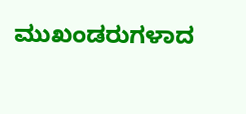ಮುಖಂಡರುಗಳಾದ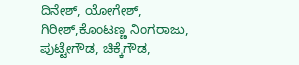ದಿನೇಶ್, ಯೋಗೇಶ್, ಗಿರೀಶ್,ಕೊಂಟಣ್ಣ ನಿಂಗರಾಜು, ಪುಟ್ಟೇಗೌಡ, ಚಿಕ್ಕೆಗೌಡ,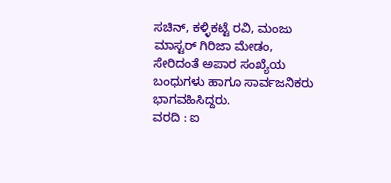ಸಚಿನ್, ಕಳ್ಳಿಕಟ್ಟೆ ರವಿ, ಮಂಜು ಮಾಸ್ಟರ್ ಗಿರಿಜಾ ಮೇಡಂ, ಸೇರಿದಂತೆ ಅಪಾರ ಸಂಖ್ಯೆಯ ಬಂಧುಗಳು ಹಾಗೂ ಸಾರ್ವಜನಿಕರು ಭಾಗವಹಿಸಿದ್ದರು.
ವರದಿ : ಐ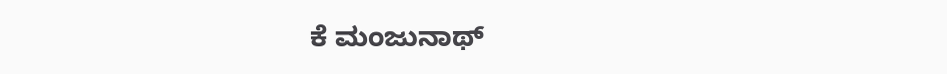ಕೆ ಮಂಜುನಾಥ್